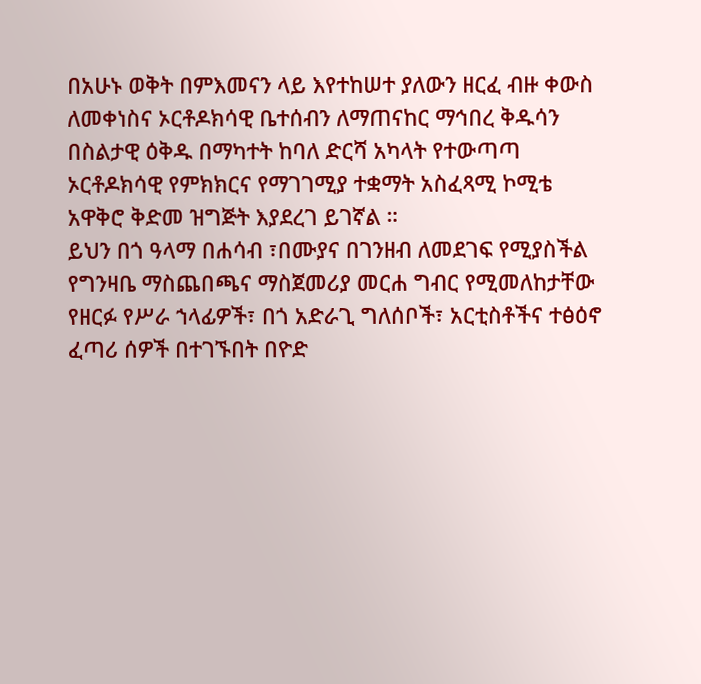በአሁኑ ወቅት በምእመናን ላይ እየተከሠተ ያለውን ዘርፈ ብዙ ቀውስ ለመቀነስና ኦርቶዶክሳዊ ቤተሰብን ለማጠናከር ማኅበረ ቅዱሳን በስልታዊ ዕቅዱ በማካተት ከባለ ድርሻ አካላት የተውጣጣ ኦርቶዶክሳዊ የምክክርና የማገገሚያ ተቋማት አስፈጻሚ ኮሚቴ አዋቅሮ ቅድመ ዝግጅት እያደረገ ይገኛል ።
ይህን በጎ ዓላማ በሐሳብ ፣በሙያና በገንዘብ ለመደገፍ የሚያስችል የግንዛቤ ማስጨበጫና ማስጀመሪያ መርሐ ግብር የሚመለከታቸው የዘርፉ የሥራ ኀላፊዎች፣ በጎ አድራጊ ግለሰቦች፣ አርቲስቶችና ተፅዕኖ ፈጣሪ ሰዎች በተገኙበት በዮድ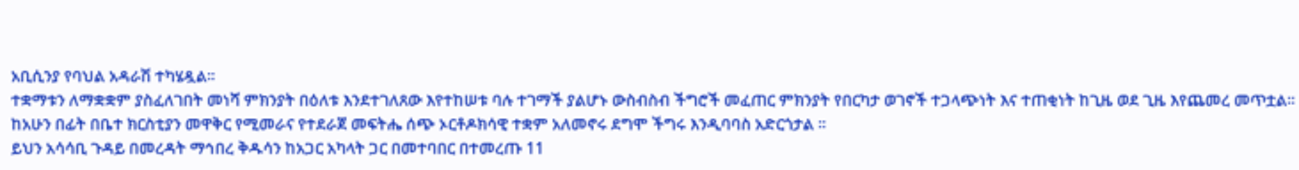አቢሲንያ የባህል አዳራሽ ተካሄዷል፡፡
ተቋማቱን ለማቋቋም ያስፈለገበት መነሻ ምክንያት በዕለቱ እንደተገለጸው እየተከሠቱ ባሉ ተገማች ያልሆኑ ውስብስብ ችግሮች መፈጠር ምክንያት የበርካታ ወገኖች ተጋላጭነት እና ተጠቂነት ከጊዜ ወደ ጊዜ እየጨመረ መጥቷል፡፡
ከአሁን በፊት በቤተ ክርስቲያን መዋቅር የሚመራና የተደራጀ መፍትሔ ሰጭ ኦርቶዶክሳዊ ተቋም አለመኖሩ ደግሞ ችግሩ እንዲባባስ አድርጎታል ፡፡
ይህን አሳሳቢ ጉዳይ በመረዳት ማኅበረ ቅዱሳን ከአጋር አካላት ጋር በመተባበር በተመረጡ 11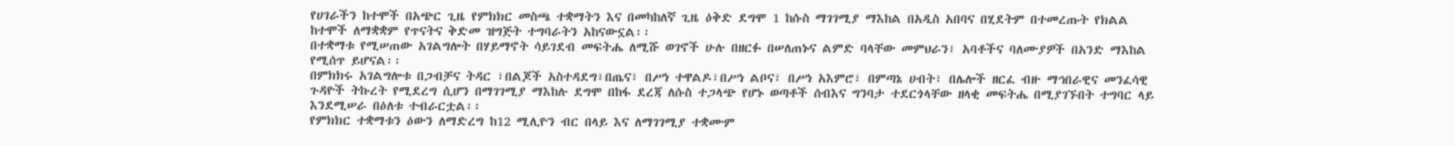የሀገራችን ከተሞች በአጭር ጊዜ የምክክር መስጫ ተቋማትን እና በመካከለኛ ጊዜ ዕቅድ ደግሞ 1 ከሱስ ማገገሚያ ማእከል በአዲስ አበባና በሂደትም በተመረጡት የክልል ከተሞች ለማቋቋም የጥናትና ቅድመ ዝግጅት ተግባራትን አከናውኗል፡፡
በተቋማቱ የሚሠጠው አገልግሎት በሃይማኖት ሳይገደብ መፍትሔ ለሚሹ ወገኖች ሁሉ በዘርፉ በሠለጠኑና ልምድ ባላቸው መምህራን፣ አባቶችና ባለሙያዎች በአንድ ማእከል የሚሰጥ ይሆናል፡፡
በምክክሩ አገልግሎቱ በጋብቻና ትዳር ፣በልጆች አስተዳደግ፣በጤና፣ በሥነ ተዋልዶ፣በሥነ ልቦና፣ በሥነ አእምሮ፣ በምጣኔ ሀብት፣ በሌሎች ዘርፈ ብዙ ማኅበራዊና መንፈሳዊ ጉዳዮች ትኩረት የሚደረግ ሲሆን በማገገሚያ ማእከሉ ደግሞ በከፋ ደረጃ ለሱስ ተጋላጭ የሆኑ ወጣቶች ሰብእና ግንባታ ተደርጎላቸው ዘላቂ መፍትሔ በሚያገኙበት ተግባር ላይ እንደሚሠራ በዕለቱ ተብራርቷል፡፡
የምክክር ተቋማቱን ዕውን ለማድረግ ከ12 ሚሊዮን ብር በላይ እና ለማገገሚያ ተቋሙም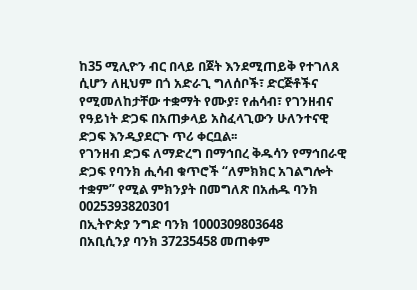ከ35 ሚሊዮን ብር በላይ በጀት እንደሚጠይቅ የተገለጸ ሲሆን ለዚህም በጎ አድራጊ ግለሰቦች፣ ድርጅቶችና የሚመለከታቸው ተቋማት የሙያ፣ የሐሳብ፣ የገንዘብና የዓይነት ድጋፍ በአጠቃላይ አስፈላጊውን ሁለንተናዊ ድጋፍ እንዲያደርጉ ጥሪ ቀርቧል፡፡
የገንዘብ ድጋፍ ለማድረግ በማኅበረ ቅዱሳን የማኅበራዊ ድጋፍ የባንክ ሒሳብ ቁጥሮች “ለምክክር አገልግሎት ተቋም” የሚል ምክንያት በመግለጽ በአሐዱ ባንክ 0025393820301
በኢትዮጵያ ንግድ ባንክ 1000309803648
በአቢሲንያ ባንክ 37235458 መጠቀም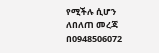የሚችሉ ሲሆን
ለበለጠ መረጃ በ0948506072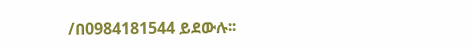/በ0984181544 ይደውሉ፡፡